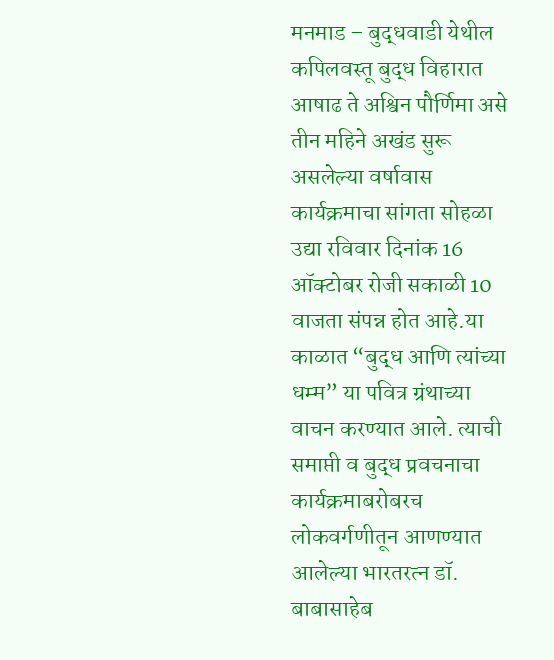मनमाड – बुद्धवाडी येथील कपिलवस्तू बुद्ध विहारात आषाढ ते अश्विन पौर्णिमा असे तीन महिने अखंड सुरू असलेल्या वर्षावास कार्यक्रमाचा सांगता सोहळा उद्या रविवार दिनांक 16 ऑक्टोबर रोजी सकाळी 10 वाजता संपन्न होत आहे.या काळात “बुद्ध आणि त्यांच्या धम्म” या पवित्र ग्रंथाच्या वाचन करण्यात आले. त्याची समाप्ती व बुद्ध प्रवचनाचा कार्यक्रमाबरोबरच लोकवर्गणीतून आणण्यात आलेल्या भारतरत्न डॉ. बाबासाहेब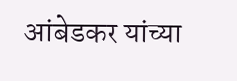आंबेडकर यांच्या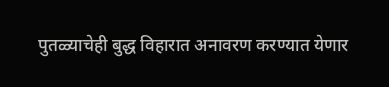पुतळ्याचेही बुद्ध विहारात अनावरण करण्यात येणार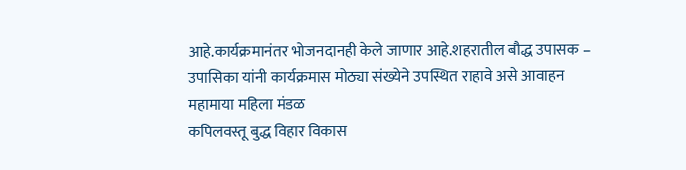आहे.कार्यक्रमानंतर भोजनदानही केले जाणार आहे.शहरातील बौद्ध उपासक – उपासिका यांनी कार्यक्रमास मोठ्या संख्येने उपस्थित राहावे असे आवाहन
महामाया महिला मंडळ
कपिलवस्तू बुद्ध विहार विकास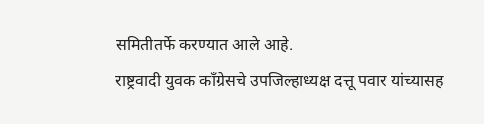समितीतर्फे करण्यात आले आहे.
राष्ट्रवादी युवक काँग्रेसचे उपजिल्हाध्यक्ष दत्तू पवार यांच्यासह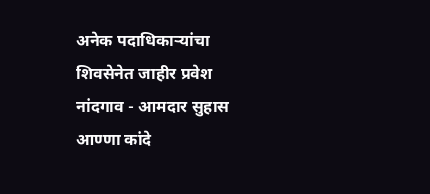अनेक पदाधिकाऱ्यांचा शिवसेनेत जाहीर प्रवेश
नांदगाव - आमदार सुहास आण्णा कांदे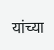यांच्या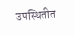उपस्थितीत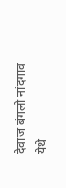देवाज बंगलो नांदगाव येथे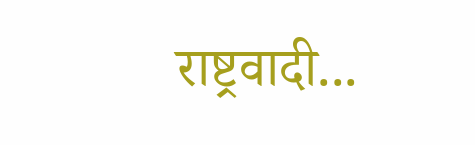राष्ट्रवादी...